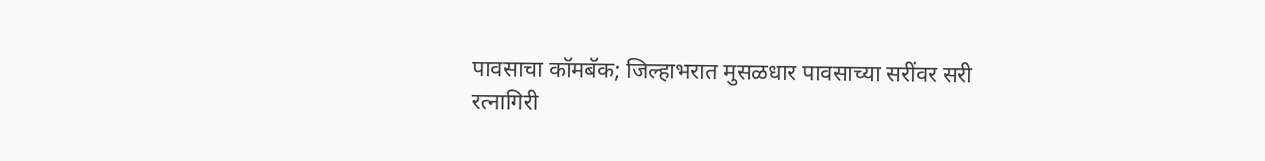पावसाचा कॉमबॅक; जिल्हाभरात मुसळधार पावसाच्या सरींवर सरी
रत्नागिरी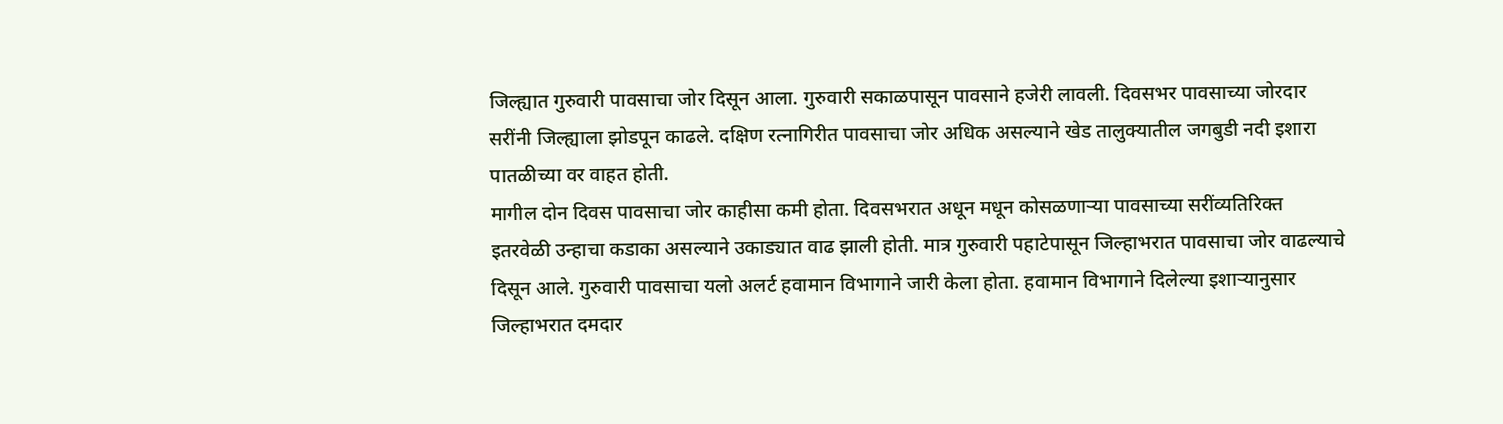जिल्ह्यात गुरुवारी पावसाचा जोर दिसून आला. गुरुवारी सकाळपासून पावसाने हजेरी लावली. दिवसभर पावसाच्या जोरदार सरींनी जिल्ह्याला झोडपून काढले. दक्षिण रत्नागिरीत पावसाचा जोर अधिक असल्याने खेड तालुक्यातील जगबुडी नदी इशारा पातळीच्या वर वाहत होती.
मागील दोन दिवस पावसाचा जोर काहीसा कमी होता. दिवसभरात अधून मधून कोसळणाऱ्या पावसाच्या सरींव्यतिरिक्त इतरवेळी उन्हाचा कडाका असल्याने उकाड्यात वाढ झाली होती. मात्र गुरुवारी पहाटेपासून जिल्हाभरात पावसाचा जोर वाढल्याचे दिसून आले. गुरुवारी पावसाचा यलो अलर्ट हवामान विभागाने जारी केला होता. हवामान विभागाने दिलेल्या इशाऱ्यानुसार जिल्हाभरात दमदार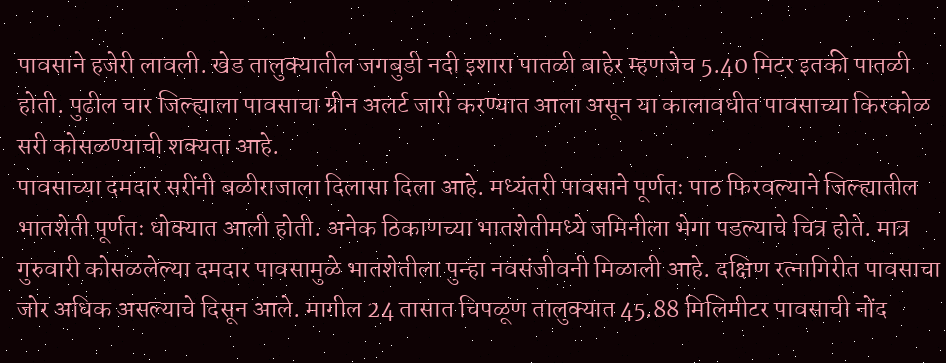पावसाने हजेरी लावली. खेड तालुक्यातील जगबुडी नदी इशारा पातळी बाहेर म्हणजेच 5.40 मिटर इतकी पातळी होती. पुढील चार जिल्ह्याला पावसाचा ग्रीन अलर्ट जारी करण्यात आला असून या कालावधीत पावसाच्या किरकोळ सरी कोसळण्याची शक्यता आहे.
पावसाच्या दमदार सरींनी बळीराजाला दिलासा दिला आहे. मध्यंतरी पावसाने पूर्णतः पाठ फिरवल्याने जिल्ह्यातील भातशेती पूर्णतः धोक्यात आली होती. अनेक ठिकाणच्या भातशेतीमध्ये जमिनीला भेगा पडल्याचे चित्र होते. मात्र गुरुवारी कोसळलेल्या दमदार पावसामुळे भातशेतीला पुन्हा नवसंजीवनी मिळाली आहे. दक्षिण रत्नागिरीत पावसाचा जोर अधिक असल्याचे दिसून आले. मागील 24 तासात चिपळूण तालुक्यात 45.88 मिलिमीटर पावसाची नोंद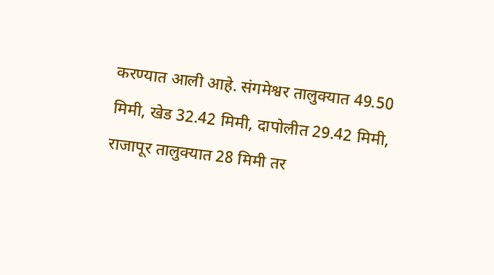करण्यात आली आहे. संगमेश्वर तालुक्यात 49.50 मिमी, खेड 32.42 मिमी, दापोलीत 29.42 मिमी, राजापूर तालुक्यात 28 मिमी तर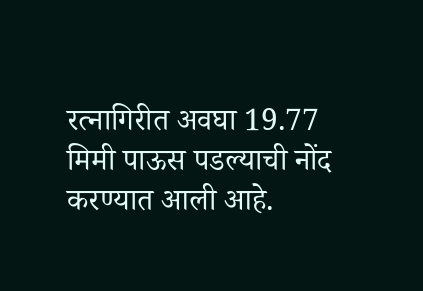रत्नागिरीत अवघा 19.77 मिमी पाऊस पडल्याची नोंद करण्यात आली आहे.